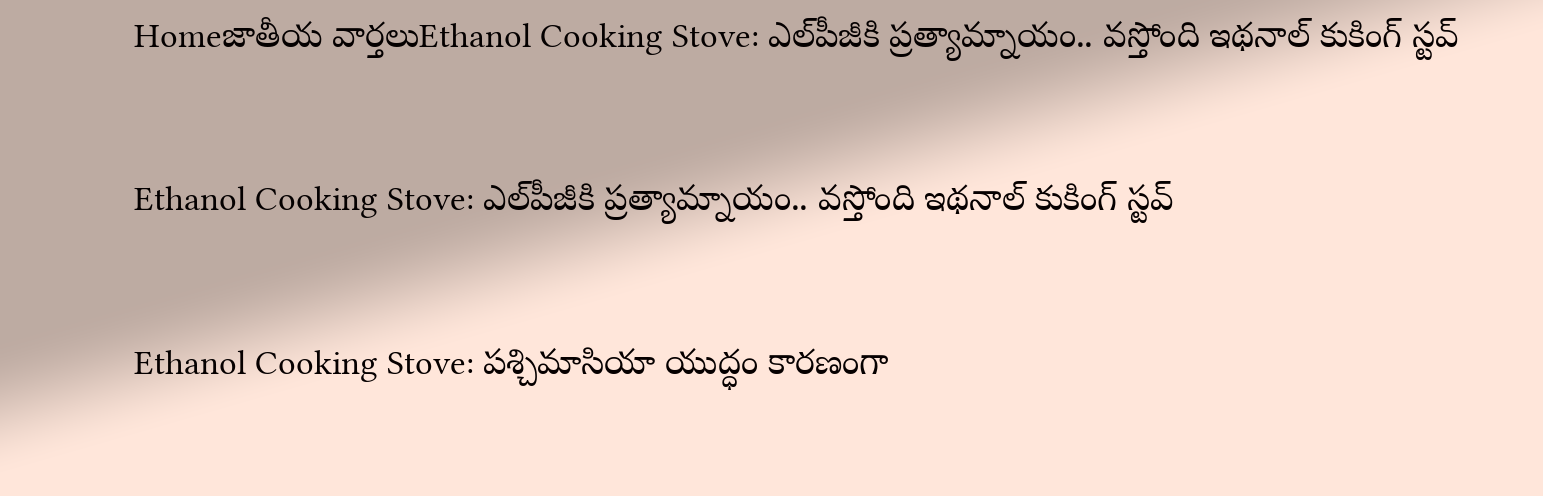Homeజాతీయ వార్తలుEthanol Cooking Stove: ఎల్‌పీజీకి ప్రత్యామ్నాయం.. వస్తోంది ఇథనాల్‌ కుకింగ్‌ స్టవ్‌

Ethanol Cooking Stove: ఎల్‌పీజీకి ప్రత్యామ్నాయం.. వస్తోంది ఇథనాల్‌ కుకింగ్‌ స్టవ్‌

Ethanol Cooking Stove: పశ్చిమాసియా యుద్ధం కారణంగా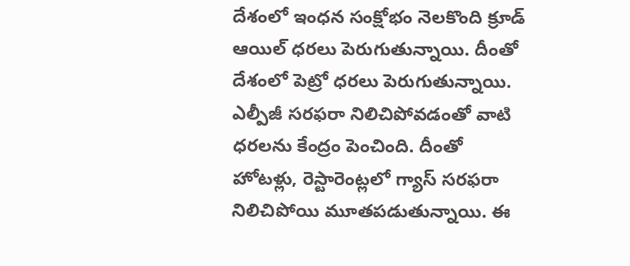దేశంలో ఇంధన సంక్షోభం నెలకొంది క్రూడ్‌ ఆయిల్‌ ధరలు పెరుగుతున్నాయి. దీంతో దేశంలో పెట్రో ధరలు పెరుగుతున్నాయి. ఎల్పీజీ సరఫరా నిలిచిపోవడంతో వాటి ధరలను కేంద్రం పెంచింది. దీంతో హోటళ్లు, రెస్టారెంట్లలో గ్యాస్‌ సరఫరా నిలిచిపోయి మూతపడుతున్నాయి. ఈ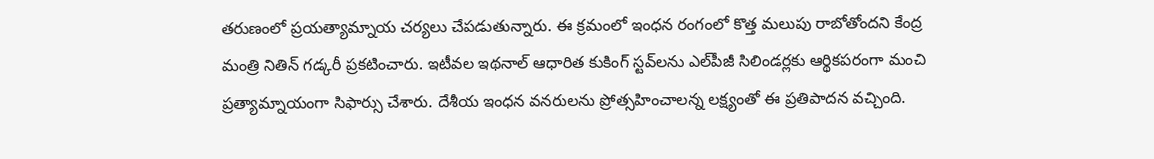తరుణంలో ప్రయత్యామ్నాయ చర్యలు చేపడుతున్నారు. ఈ క్రమంలో ఇంధన రంగంలో కొత్త మలుపు రాబోతోందని కేంద్ర మంత్రి నితిన్‌ గడ్కరీ ప్రకటించారు. ఇటీవల ఇథనాల్‌ ఆధారిత కుకింగ్‌ స్టవ్‌లను ఎల్‌పీజీ సిలిండర్లకు ఆర్థికపరంగా మంచి ప్రత్యామ్నాయంగా సిఫార్సు చేశారు. దేశీయ ఇంధన వనరులను ప్రోత్సహించాలన్న లక్ష్యంతో ఈ ప్రతిపాదన వచ్చింది.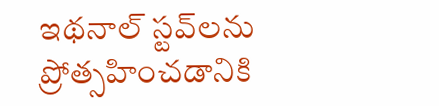ఇథనాల్‌ స్టవ్‌లను ప్రోత్సహించడానికి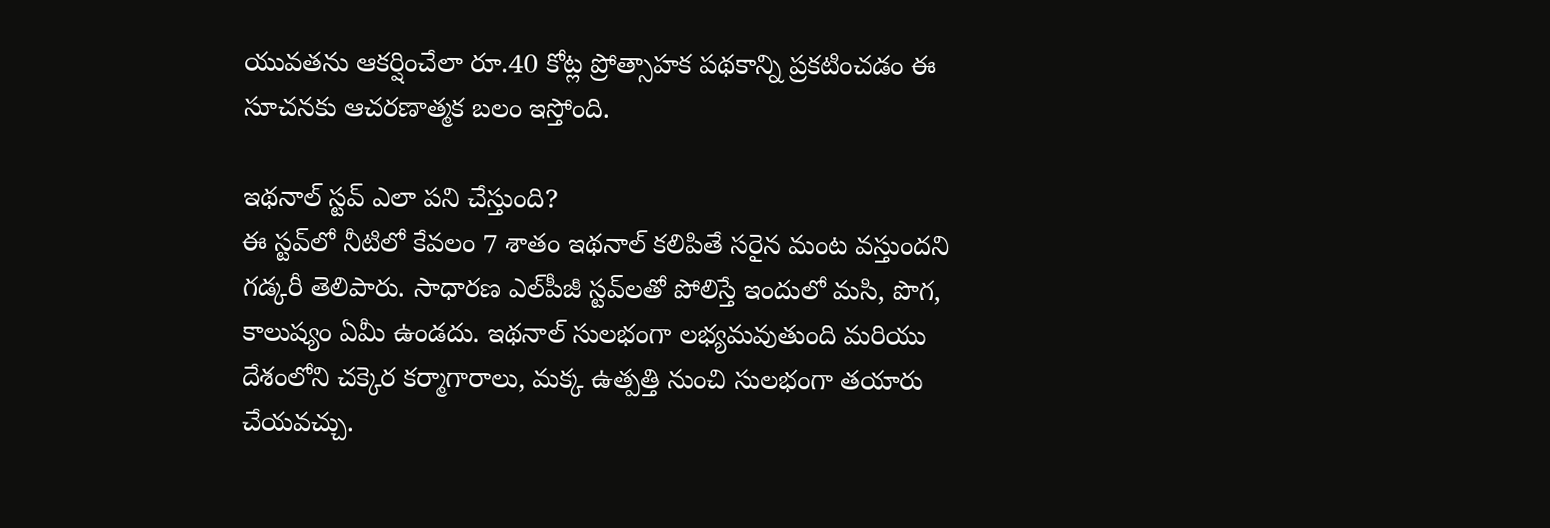యువతను ఆకర్షించేలా రూ.40 కోట్ల ప్రోత్సాహక పథకాన్ని ప్రకటించడం ఈ సూచనకు ఆచరణాత్మక బలం ఇస్తోంది.

ఇథనాల్‌ స్టవ్‌ ఎలా పని చేస్తుంది?
ఈ స్టవ్‌లో నీటిలో కేవలం 7 శాతం ఇథనాల్‌ కలిపితే సరైన మంట వస్తుందని గడ్కరీ తెలిపారు. సాధారణ ఎల్‌పీజీ స్టవ్‌లతో పోలిస్తే ఇందులో మసి, పొగ, కాలుష్యం ఏమీ ఉండదు. ఇథనాల్‌ సులభంగా లభ్యమవుతుంది మరియు దేశంలోని చక్కెర కర్మాగారాలు, మక్క ఉత్పత్తి నుంచి సులభంగా తయారు చేయవచ్చు.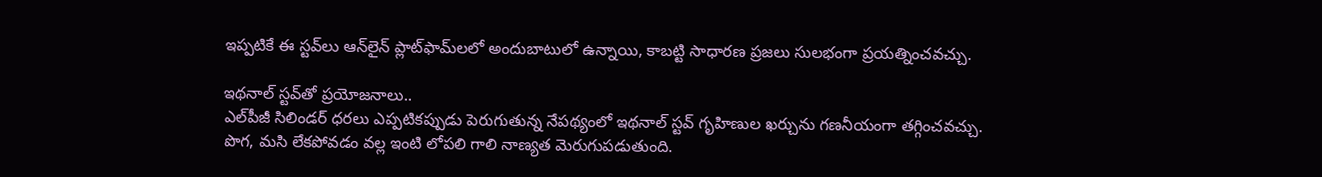ఇప్పటికే ఈ స్టవ్‌లు ఆన్‌లైన్‌ ప్లాట్‌ఫామ్‌లలో అందుబాటులో ఉన్నాయి, కాబట్టి సాధారణ ప్రజలు సులభంగా ప్రయత్నించవచ్చు.

ఇథనాల్‌ స్టవ్‌తో ప్రయోజనాలు..
ఎల్‌పీజీ సిలిండర్‌ ధరలు ఎప్పటికప్పుడు పెరుగుతున్న నేపథ్యంలో ఇథనాల్‌ స్టవ్‌ గృహిణుల ఖర్చును గణనీయంగా తగ్గించవచ్చు. పొగ, మసి లేకపోవడం వల్ల ఇంటి లోపలి గాలి నాణ్యత మెరుగుపడుతుంది.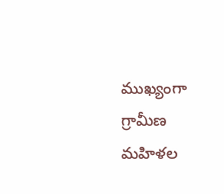ముఖ్యంగా గ్రామీణ మహిళల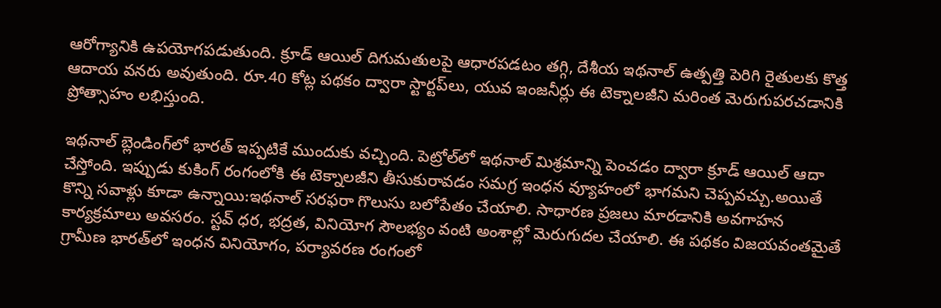ఆరోగ్యానికి ఉపయోగపడుతుంది. క్రూడ్‌ ఆయిల్‌ దిగుమతులపై ఆధారపడటం తగ్గి, దేశీయ ఇథనాల్‌ ఉత్పత్తి పెరిగి రైతులకు కొత్త ఆదాయ వనరు అవుతుంది. రూ.40 కోట్ల పథకం ద్వారా స్టార్టప్‌లు, యువ ఇంజనీర్లు ఈ టెక్నాలజీని మరింత మెరుగుపరచడానికి ప్రోత్సాహం లభిస్తుంది.

ఇథనాల్‌ బ్లెండింగ్‌లో భారత్‌ ఇప్పటికే ముందుకు వచ్చింది. పెట్రోల్‌లో ఇథనాల్‌ మిశ్రమాన్ని పెంచడం ద్వారా క్రూడ్‌ ఆయిల్‌ ఆదా చేస్తోంది. ఇప్పుడు కుకింగ్‌ రంగంలోకి ఈ టెక్నాలజీని తీసుకురావడం సమగ్ర ఇంధన వ్యూహంలో భాగమని చెప్పవచ్చు.అయితే కొన్ని సవాళ్లు కూడా ఉన్నాయి:ఇథనాల్‌ సరఫరా గొలుసు బలోపేతం చేయాలి. సాధారణ ప్రజలు మారడానికి అవగాహన కార్యక్రమాలు అవసరం. స్టవ్‌ ధర, భద్రత, వినియోగ సౌలభ్యం వంటి అంశాల్లో మెరుగుదల చేయాలి. ఈ పథకం విజయవంతమైతే గ్రామీణ భారత్‌లో ఇంధన వినియోగం, పర్యావరణ రంగంలో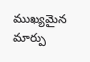ముఖ్యమైన మార్పు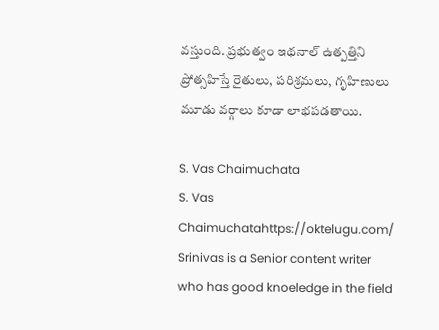వస్తుంది. ప్రభుత్వం ఇథనాల్‌ ఉత్పత్తిని ప్రోత్సహిస్తే రైతులు, పరిశ్రమలు, గృహిణులు మూడు వర్గాలు కూడా లాభపడతాయి.

S. Vas Chaimuchata
S. Vas Chaimuchatahttps://oktelugu.com/
Srinivas is a Senior content writer who has good knoeledge in the field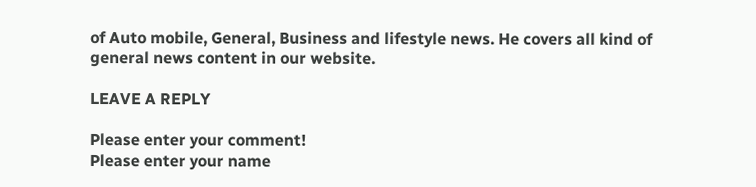of Auto mobile, General, Business and lifestyle news. He covers all kind of general news content in our website.

LEAVE A REPLY

Please enter your comment!
Please enter your name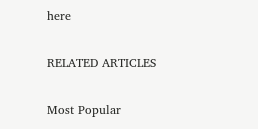here

RELATED ARTICLES

Most Popular